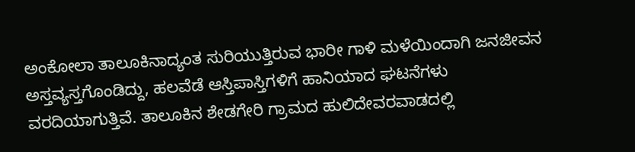ಅಂಕೋಲಾ ತಾಲೂಕಿನಾದ್ಯಂತ ಸುರಿಯುತ್ತಿರುವ ಭಾರೀ ಗಾಳಿ ಮಳೆಯಿಂದಾಗಿ ಜನಜೀವನ ಅಸ್ತವ್ಯಸ್ತಗೊಂಡಿದ್ದು, ಹಲವೆಡೆ ಆಸ್ತಿಪಾಸ್ತಿಗಳಿಗೆ ಹಾನಿಯಾದ ಘಟನೆಗಳು ವರದಿಯಾಗುತ್ತಿವೆ. ತಾಲೂಕಿನ ಶೇಡಗೇರಿ ಗ್ರಾಮದ ಹುಲಿದೇವರವಾಡದಲ್ಲಿ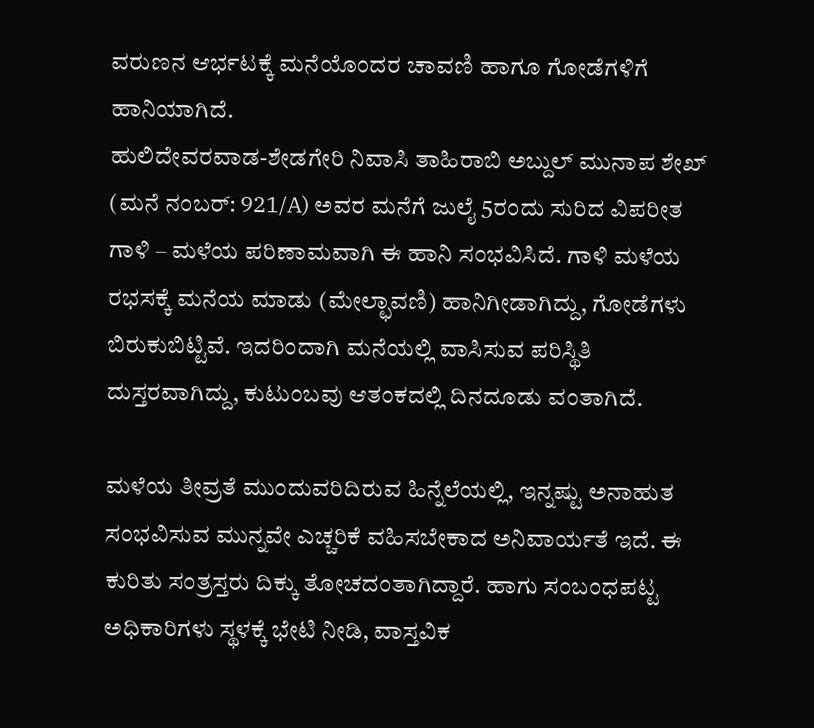ವರುಣನ ಆರ್ಭಟಕ್ಕೆ ಮನೆಯೊಂದರ ಚಾವಣಿ ಹಾಗೂ ಗೋಡೆಗಳಿಗೆ ಹಾನಿಯಾಗಿದೆ.
ಹುಲಿದೇವರವಾಡ-ಶೇಡಗೇರಿ ನಿವಾಸಿ ತಾಹಿರಾಬಿ ಅಬ್ದುಲ್ ಮುನಾಪ ಶೇಖ್ (ಮನೆ ನಂಬರ್: 921/A) ಅವರ ಮನೆಗೆ ಜುಲೈ 5ರಂದು ಸುರಿದ ವಿಪರೀತ ಗಾಳಿ – ಮಳೆಯ ಪರಿಣಾಮವಾಗಿ ಈ ಹಾನಿ ಸಂಭವಿಸಿದೆ. ಗಾಳಿ ಮಳೆಯ ರಭಸಕ್ಕೆ ಮನೆಯ ಮಾಡು (ಮೇಲ್ಛಾವಣಿ) ಹಾನಿಗೀಡಾಗಿದ್ದು, ಗೋಡೆಗಳು ಬಿರುಕುಬಿಟ್ಟಿವೆ. ಇದರಿಂದಾಗಿ ಮನೆಯಲ್ಲಿ ವಾಸಿಸುವ ಪರಿಸ್ಥಿತಿ ದುಸ್ತರವಾಗಿದ್ದು, ಕುಟುಂಬವು ಆತಂಕದಲ್ಲಿ ದಿನದೂಡು ವಂತಾಗಿದೆ.

ಮಳೆಯ ತೀವ್ರತೆ ಮುಂದುವರಿದಿರುವ ಹಿನ್ನೆಲೆಯಲ್ಲಿ, ಇನ್ನಷ್ಟು ಅನಾಹುತ ಸಂಭವಿಸುವ ಮುನ್ನವೇ ಎಚ್ಚರಿಕೆ ವಹಿಸಬೇಕಾದ ಅನಿವಾರ್ಯತೆ ಇದೆ. ಈ ಕುರಿತು ಸಂತ್ರಸ್ತರು ದಿಕ್ಕು ತೋಚದಂತಾಗಿದ್ದಾರೆ. ಹಾಗು ಸಂಬಂಧಪಟ್ಟ ಅಧಿಕಾರಿಗಳು ಸ್ಥಳಕ್ಕೆ ಭೇಟಿ ನೀಡಿ, ವಾಸ್ತವಿಕ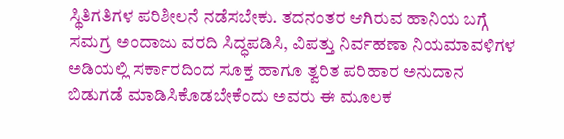ಸ್ಥಿತಿಗತಿಗಳ ಪರಿಶೀಲನೆ ನಡೆಸಬೇಕು. ತದನಂತರ ಆಗಿರುವ ಹಾನಿಯ ಬಗ್ಗೆ ಸಮಗ್ರ ಅಂದಾಜು ವರದಿ ಸಿದ್ಧಪಡಿಸಿ, ವಿಪತ್ತು ನಿರ್ವಹಣಾ ನಿಯಮಾವಳಿಗಳ ಅಡಿಯಲ್ಲಿ ಸರ್ಕಾರದಿಂದ ಸೂಕ್ತ ಹಾಗೂ ತ್ವರಿತ ಪರಿಹಾರ ಅನುದಾನ ಬಿಡುಗಡೆ ಮಾಡಿಸಿಕೊಡಬೇಕೆಂದು ಅವರು ಈ ಮೂಲಕ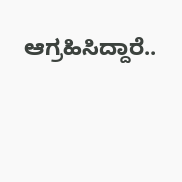ಆಗ್ರಹಿಸಿದ್ದಾರೆ..